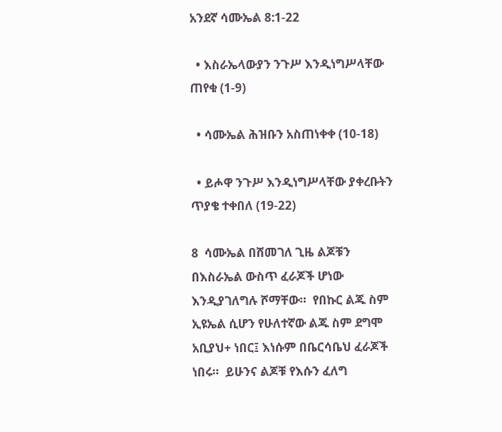አንደኛ ሳሙኤል 8:1-22

  • እስራኤላውያን ንጉሥ እንዲነግሥላቸው ጠየቁ (1-9)

  • ሳሙኤል ሕዝቡን አስጠነቀቀ (10-18)

  • ይሖዋ ንጉሥ እንዲነግሥላቸው ያቀረቡትን ጥያቄ ተቀበለ (19-22)

8  ሳሙኤል በሸመገለ ጊዜ ልጆቹን በእስራኤል ውስጥ ፈራጆች ሆነው እንዲያገለግሉ ሾማቸው።  የበኩር ልጁ ስም ኢዩኤል ሲሆን የሁለተኛው ልጁ ስም ደግሞ አቢያህ+ ነበር፤ እነሱም በቤርሳቤህ ፈራጆች ነበሩ።  ይሁንና ልጆቹ የእሱን ፈለግ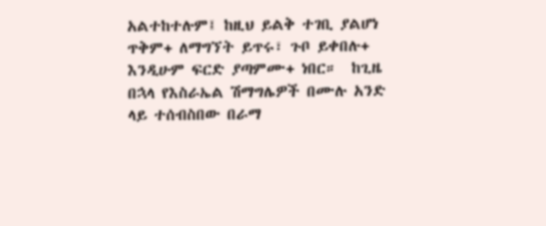አልተከተሉም፤ ከዚህ ይልቅ ተገቢ ያልሆነ ጥቅም+ ለማግኘት ይጥሩ፣ ጉቦ ይቀበሉ+ እንዲሁም ፍርድ ያጣምሙ+ ነበር።  ከጊዜ በኋላ የእስራኤል ሽማግሌዎች በሙሉ አንድ ላይ ተሰብስበው በራማ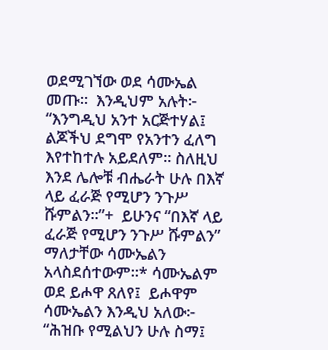ወደሚገኘው ወደ ሳሙኤል መጡ።  እንዲህም አሉት፦ “እንግዲህ አንተ አርጅተሃል፤ ልጆችህ ደግሞ የአንተን ፈለግ እየተከተሉ አይደለም። ስለዚህ እንደ ሌሎቹ ብሔራት ሁሉ በእኛ ላይ ፈራጅ የሚሆን ንጉሥ ሹምልን።”+  ይሁንና “በእኛ ላይ ፈራጅ የሚሆን ንጉሥ ሹምልን” ማለታቸው ሳሙኤልን አላስደሰተውም።* ሳሙኤልም ወደ ይሖዋ ጸለየ፤  ይሖዋም ሳሙኤልን እንዲህ አለው፦ “ሕዝቡ የሚልህን ሁሉ ስማ፤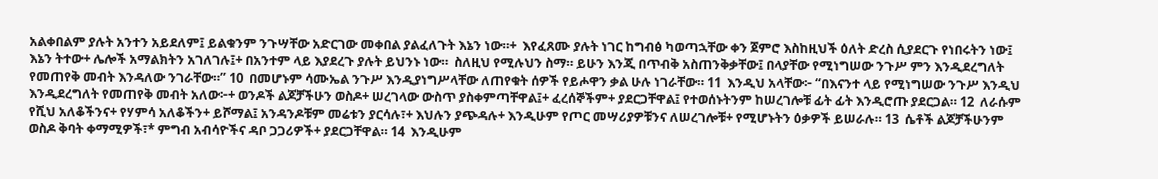አልቀበልም ያሉት አንተን አይደለም፤ ይልቁንም ንጉሣቸው አድርገው መቀበል ያልፈለጉት እኔን ነው።+  እየፈጸሙ ያሉት ነገር ከግብፅ ካወጣኋቸው ቀን ጀምሮ እስከዚህች ዕለት ድረስ ሲያደርጉ የነበሩትን ነው፤ እኔን ትተው+ ሌሎች አማልክትን አገለገሉ፤+ በአንተም ላይ እያደረጉ ያሉት ይህንኑ ነው።  ስለዚህ የሚሉህን ስማ። ይሁን እንጂ በጥብቅ አስጠንቅቃቸው፤ በላያቸው የሚነግሠው ንጉሥ ምን እንዲደረግለት የመጠየቅ መብት እንዳለው ንገራቸው።” 10  በመሆኑም ሳሙኤል ንጉሥ እንዲያነግሥላቸው ለጠየቁት ሰዎች የይሖዋን ቃል ሁሉ ነገራቸው። 11  እንዲህ አላቸው፦ “በእናንተ ላይ የሚነግሠው ንጉሥ እንዲህ እንዲደረግለት የመጠየቅ መብት አለው፦+ ወንዶች ልጆቻችሁን ወስዶ+ ሠረገላው ውስጥ ያስቀምጣቸዋል፤+ ፈረሰኞችም+ ያደርጋቸዋል፤ የተወሰኑትንም ከሠረገሎቹ ፊት ፊት እንዲሮጡ ያደርጋል። 12  ለራሱም የሺህ አለቆችንና+ የሃምሳ አለቆችን+ ይሾማል፤ አንዳንዶቹም መሬቱን ያርሳሉ፣+ እህሉን ያጭዳሉ+ እንዲሁም የጦር መሣሪያዎቹንና ለሠረገሎቹ+ የሚሆኑትን ዕቃዎች ይሠራሉ። 13  ሴቶች ልጆቻችሁንም ወስዶ ቅባት ቀማሚዎች፣* ምግብ አብሳዮችና ዳቦ ጋጋሪዎች+ ያደርጋቸዋል። 14  እንዲሁም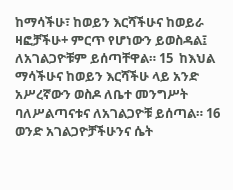ከማሳችሁ፣ ከወይን እርሻችሁና ከወይራ ዛፎቻችሁ+ ምርጥ የሆነውን ይወስዳል፤ ለአገልጋዮቹም ይሰጣቸዋል። 15  ከእህል ማሳችሁና ከወይን እርሻችሁ ላይ አንድ አሥረኛውን ወስዶ ለቤተ መንግሥት ባለሥልጣናቱና ለአገልጋዮቹ ይሰጣል። 16  ወንድ አገልጋዮቻችሁንና ሴት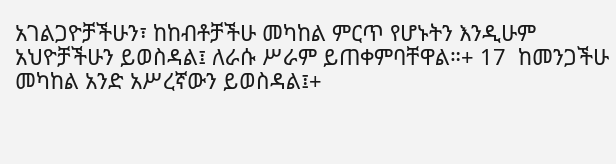አገልጋዮቻችሁን፣ ከከብቶቻችሁ መካከል ምርጥ የሆኑትን እንዲሁም አህዮቻችሁን ይወስዳል፤ ለራሱ ሥራም ይጠቀምባቸዋል።+ 17  ከመንጋችሁ መካከል አንድ አሥረኛውን ይወስዳል፤+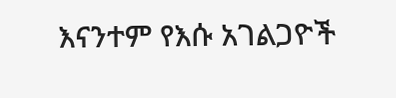እናንተም የእሱ አገልጋዮች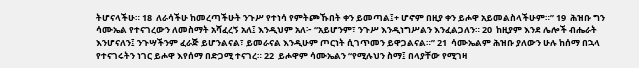ትሆናላችሁ። 18  ለራሳችሁ ከመረጣችሁት ንጉሥ የተነሳ የምትጮኹበት ቀን ይመጣል፤+ ሆኖም በዚያ ቀን ይሖዋ አይመልስላችሁም።” 19  ሕዝቡ ግን ሳሙኤል የተናገረውን ለመስማት አሻፈረኝ አለ፤ እንዲህም አለ፦ “አይሆንም፣ ንጉሥ እንዲነግሥልን እንፈልጋለን። 20  ከዚያም እንደ ሌሎች ብሔራት እንሆናለን፤ ንጉሣችንም ፈራጅ ይሆንልናል፣ ይመራናል እንዲሁም ጦርነት ሲገጥመን ይዋጋልናል።” 21  ሳሙኤልም ሕዝቡ ያለውን ሁሉ ከሰማ በኋላ የተናገሩትን ነገር ይሖዋ እየሰማ በድጋሚ ተናገረ። 22  ይሖዋም ሳሙኤልን “የሚሉህን ስማ፤ በላያቸው የሚገዛ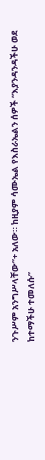ንጉሥም አንግሥላቸው”+ አለው። ከዚያም ሳሙኤል የእስራኤልን ሰዎች “እያንዳንዳችሁ ወደ ከተማችሁ ተመለሱ”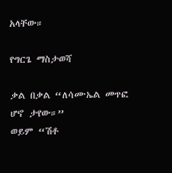አላቸው።

የግርጌ ማስታወሻ

ቃል በቃል “ለሳሙኤል መጥፎ ሆኖ ታየው።”
ወይም “ሽቶ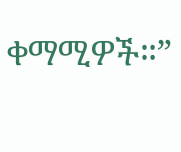ቀማሚዎች።”